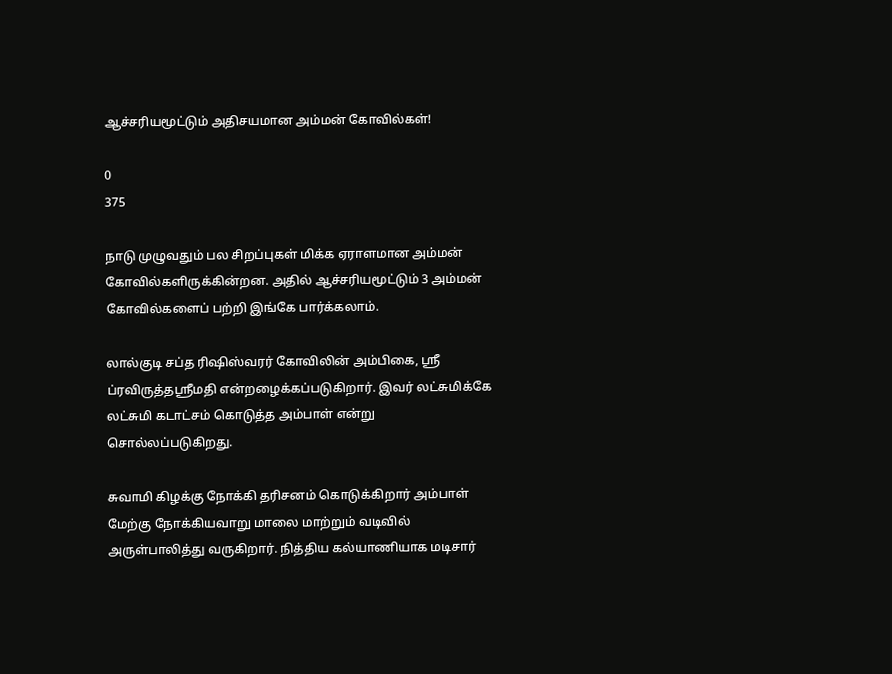ஆச்சரியமூட்டும் அதிசயமான அம்மன் கோவில்கள்!

0
375

நாடு முழுவதும் பல சிறப்புகள் மிக்க ஏராளமான அம்மன் கோவில்களிருக்கின்றன. அதில் ஆச்சரியமூட்டும் 3 அம்மன் கோவில்களைப் பற்றி இங்கே பார்க்கலாம்.

லால்குடி சப்த ரிஷிஸ்வரர் கோவிலின் அம்பிகை, ஸ்ரீ ப்ரவிருத்தஸ்ரீமதி என்றழைக்கப்படுகிறார். இவர் லட்சுமிக்கே லட்சுமி கடாட்சம் கொடுத்த அம்பாள் என்று சொல்லப்படுகிறது.

சுவாமி கிழக்கு நோக்கி தரிசனம் கொடுக்கிறார் அம்பாள் மேற்கு நோக்கியவாறு மாலை மாற்றும் வடிவில் அருள்பாலித்து வருகிறார். நித்திய கல்யாணியாக மடிசார்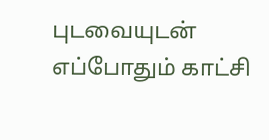புடவையுடன் எப்போதும் காட்சி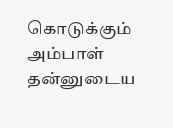கொடுக்கும் அம்பாள் தன்னுடைய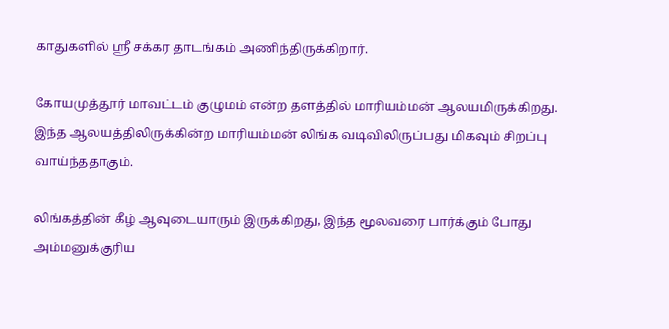காதுகளில் ஸ்ரீ சக்கர தாடங்கம் அணிந்திருக்கிறார்.

கோயமுத்தூர் மாவட்டம் குழுமம் என்ற தளத்தில் மாரியம்மன் ஆலயமிருக்கிறது. இந்த ஆலயத்திலிருக்கின்ற மாரியம்மன் லிங்க வடிவிலிருப்பது மிகவும் சிறப்பு வாய்ந்ததாகும்.

லிங்கத்தின் கீழ் ஆவுடையாரும் இருக்கிறது, இந்த மூலவரை பார்க்கும் போது அம்மனுக்குரிய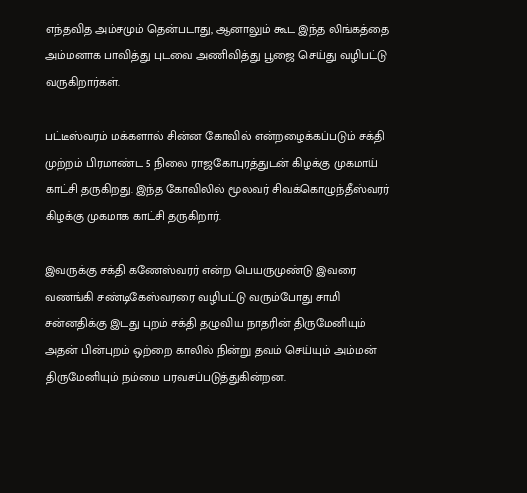எந்தவித அம்சமும் தென்படாது, ஆனாலும் கூட இந்த லிங்கத்தை அம்மனாக பாவித்து புடவை அணிவித்து பூஜை செய்து வழிபட்டு வருகிறார்கள்.

பட்டீஸ்வரம் மக்களால் சின்ன கோவில் என்றழைக்கப்படும் சக்தி முற்றம் பிரமாண்ட 5 நிலை ராஜகோபுரத்துடன் கிழக்கு முகமாய் காட்சி தருகிறது. இந்த கோவிலில் மூலவர் சிவக்கொழுந்தீஸ்வரர் கிழக்கு முகமாக காட்சி தருகிறார்.

இவருக்கு சக்தி கணேஸ்வரர் என்ற பெயருமுண்டு இவரை வணங்கி சண்டிகேஸ்வரரை வழிபட்டு வரும்போது சாமி சன்னதிக்கு இடது புறம் சக்தி தழுவிய நாதரின் திருமேனியும் அதன் பின்புறம் ஒற்றை காலில் நின்று தவம் செய்யும் அம்மன் திருமேனியும் நம்மை பரவசப்படுத்துகின்றன.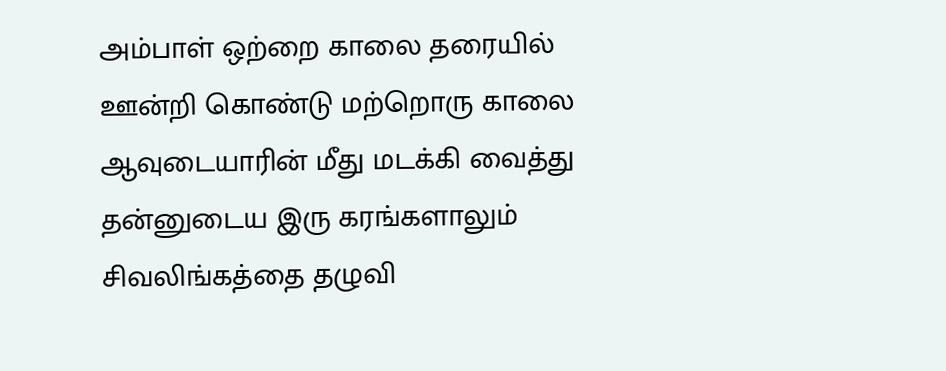அம்பாள் ஒற்றை காலை தரையில் ஊன்றி கொண்டு மற்றொரு காலை ஆவுடையாரின் மீது மடக்கி வைத்து தன்னுடைய இரு கரங்களாலும் சிவலிங்கத்தை தழுவி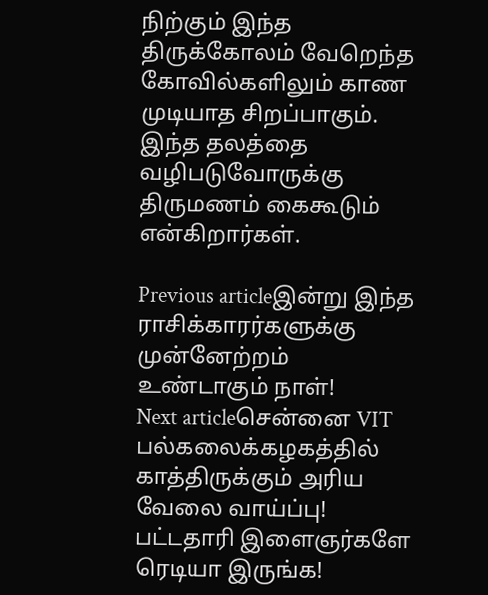நிற்கும் இந்த திருக்கோலம் வேறெந்த கோவில்களிலும் காண முடியாத சிறப்பாகும். இந்த தலத்தை வழிபடுவோருக்கு திருமணம் கைகூடும் என்கிறார்கள்.

Previous articleஇன்று இந்த ராசிக்காரர்களுக்கு முன்னேற்றம் உண்டாகும் நாள்!
Next articleசென்னை VIT பல்கலைக்கழகத்தில் காத்திருக்கும் அரிய வேலை வாய்ப்பு! பட்டதாரி இளைஞர்களே ரெடியா இருங்க!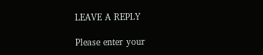LEAVE A REPLY

Please enter your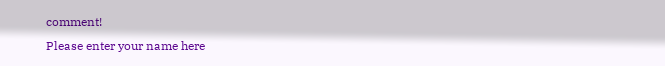comment!
Please enter your name here